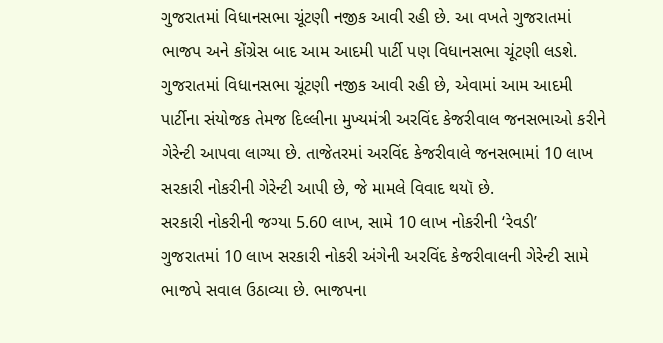ગુજરાતમાં વિધાનસભા ચૂંટણી નજીક આવી રહી છે. આ વખતે ગુજરાતમાં ભાજપ અને કોંગ્રેસ બાદ આમ આદમી પાર્ટી પણ વિધાનસભા ચૂંટણી લડશે. ગુજરાતમાં વિધાનસભા ચૂંટણી નજીક આવી રહી છે, એવામાં આમ આદમી પાર્ટીના સંયોજક તેમજ દિલ્લીના મુખ્યમંત્રી અરવિંદ કેજરીવાલ જનસભાઓ કરીને ગેરેન્ટી આપવા લાગ્યા છે. તાજેતરમાં અરવિંદ કેજરીવાલે જનસભામાં 10 લાખ સરકારી નોકરીની ગેરેન્ટી આપી છે, જે મામલે વિવાદ થયૉ છે.
સરકારી નોકરીની જગ્યા 5.60 લાખ, સામે 10 લાખ નોકરીની ‘રેવડી’
ગુજરાતમાં 10 લાખ સરકારી નોકરી અંગેની અરવિંદ કેજરીવાલની ગેરેન્ટી સામે ભાજપે સવાલ ઉઠાવ્યા છે. ભાજપના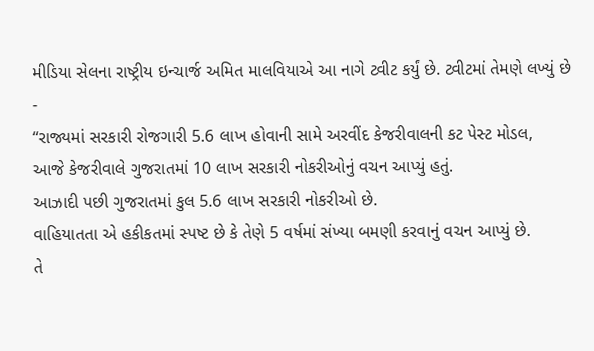મીડિયા સેલના રાષ્ટ્રીય ઇન્ચાર્જ અમિત માલવિયાએ આ નાગે ટ્વીટ કર્યું છે. ટ્વીટમાં તેમણે લખ્યું છે -
“રાજ્યમાં સરકારી રોજગારી 5.6 લાખ હોવાની સામે અરવીંદ કેજરીવાલની કટ પેસ્ટ મોડલ,
આજે કેજરીવાલે ગુજરાતમાં 10 લાખ સરકારી નોકરીઓનું વચન આપ્યું હતું.
આઝાદી પછી ગુજરાતમાં કુલ 5.6 લાખ સરકારી નોકરીઓ છે.
વાહિયાતતા એ હકીકતમાં સ્પષ્ટ છે કે તેણે 5 વર્ષમાં સંખ્યા બમણી કરવાનું વચન આપ્યું છે.
તે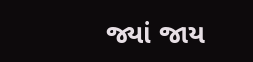જ્યાં જાય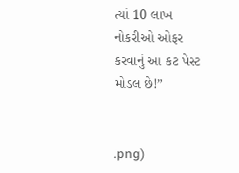ત્યાં 10 લાખ નોકરીઓ ઓફર કરવાનું આ કટ પેસ્ટ મોડલ છે!”


.png)